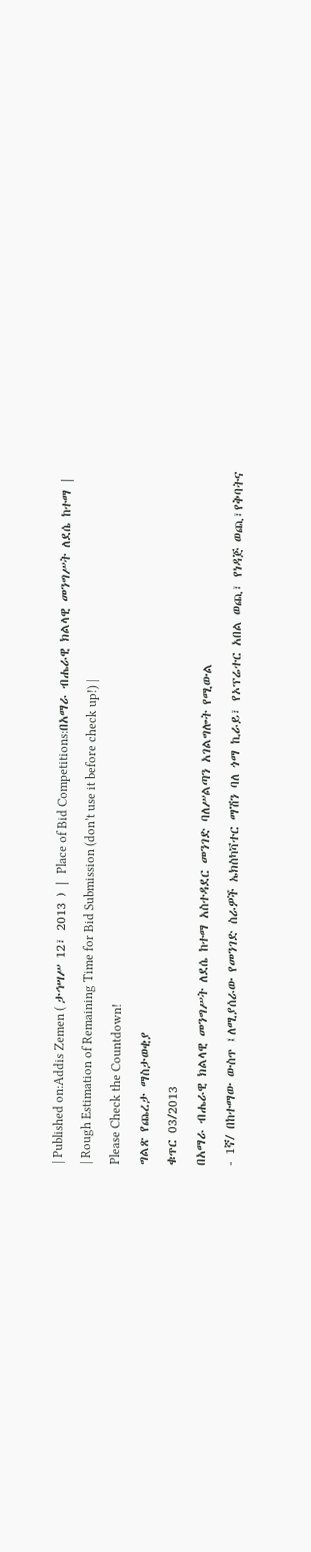| Published on:Addis Zemen ( ታኅሣሥ 12፣ 2013 ) | Place of Bid Competitions:በአማራ ብሔራዊ ክልላዊ መንግሥት ለደሴ ከተማ |
| Rough Estimation of Remaining Time for Bid Submission (don’t use it before check up!) |
Please Check the Countdown!
ግልጽ የጨረታ ማስታወቂያ
ቁጥር 03/2013
በአማራ ብሔራዊ ክልላዊ መንግሥት ለደሴ ከተማ አስተዳደር መንገድ ባለሥልጣን አገልግሎት የሚውል
- 1ኛ/ በከተማው ውስጥ ፤ለሚያሰራው የመንገድ ስራዎች ኤክስካቫተር ማሽን ባለ ጎማ ኪራይ፣ የኦፕሬተር አበል ወጪ፣ የነዳጅ ወጪ፣የቅባትና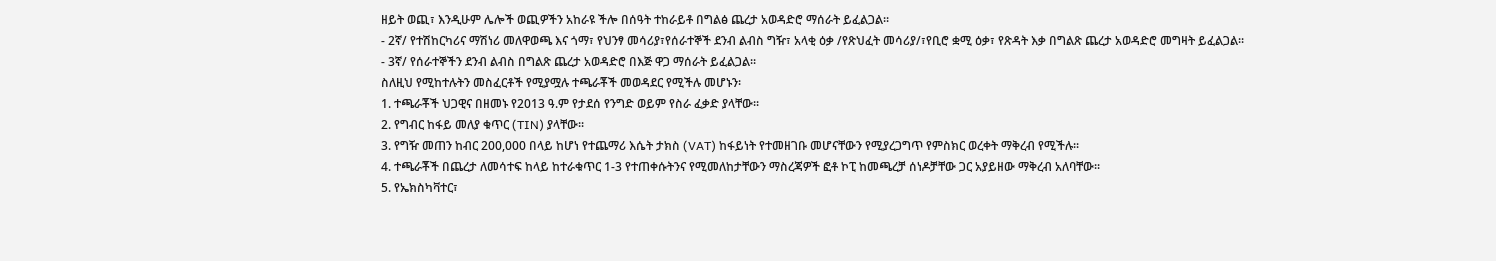ዘይት ወጪ፣ እንዲሁም ሌሎች ወጪዎችን አከራዩ ችሎ በሰዓት ተከራይቶ በግልፅ ጨረታ አወዳድሮ ማሰራት ይፈልጋል፡፡
- 2ኛ/ የተሽከርካሪና ማሽነሪ መለዋወጫ እና ጎማ፣ የህንፃ መሳሪያ፣የሰራተኞች ደንብ ልብስ ግዥ፣ አላቂ ዕቃ /የጽህፈት መሳሪያ/፣የቢሮ ቋሚ ዕቃ፣ የጽዳት እቃ በግልጽ ጨረታ አወዳድሮ መግዛት ይፈልጋል፡፡
- 3ኛ/ የሰራተኞችን ደንብ ልብስ በግልጽ ጨረታ አወዳድሮ በእጅ ዋጋ ማሰራት ይፈልጋል፡፡
ስለዚህ የሚከተሉትን መስፈርቶች የሚያሟሉ ተጫራቾች መወዳደር የሚችሉ መሆኑን፡
1. ተጫራቾች ህጋዊና በዘመኑ የ2013 ዓ.ም የታደሰ የንግድ ወይም የስራ ፈቃድ ያላቸው፡፡
2. የግብር ከፋይ መለያ ቁጥር (TIN) ያላቸው፡፡
3. የግዥ መጠን ከብር 200,000 በላይ ከሆነ የተጨማሪ እሴት ታክስ (VAT) ከፋይነት የተመዘገቡ መሆናቸውን የሚያረጋግጥ የምስክር ወረቀት ማቅረብ የሚችሉ፡፡
4. ተጫራቾች በጨረታ ለመሳተፍ ከላይ ከተራቁጥር 1-3 የተጠቀሱትንና የሚመለከታቸውን ማስረጃዎች ፎቶ ኮፒ ከመጫረቻ ሰነዶቻቸው ጋር አያይዘው ማቅረብ አለባቸው፡፡
5. የኤክስካቫተር፣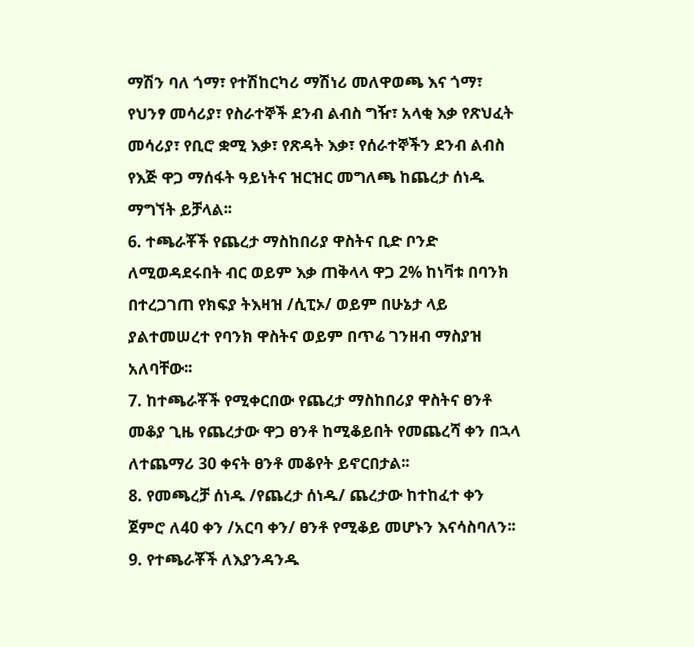ማሽን ባለ ጎማ፣ የተሽከርካሪ ማሽነሪ መለዋወጫ እና ጎማ፣ የህንፃ መሳሪያ፣ የስራተኞች ደንብ ልብስ ግዥ፣ አላቂ እቃ የጽህፈት መሳሪያ፣ የቢሮ ቋሚ እቃ፣ የጽዳት እቃ፣ የሰራተኞችን ደንብ ልብስ የእጅ ዋጋ ማሰፋት ዓይነትና ዝርዝር መግለጫ ከጨረታ ሰነዱ ማግኘት ይቻላል፡፡
6. ተጫራቾች የጨረታ ማስከበሪያ ዋስትና ቢድ ቦንድ ለሚወዳደሩበት ብር ወይም እቃ ጠቅላላ ዋጋ 2% ከነቫቱ በባንክ በተረጋገጠ የክፍያ ትእዛዝ /ሲፒኦ/ ወይም በሁኔታ ላይ ያልተመሠረተ የባንክ ዋስትና ወይም በጥሬ ገንዘብ ማስያዝ አለባቸው፡፡
7. ከተጫራቾች የሚቀርበው የጨረታ ማስከበሪያ ዋስትና ፀንቶ መቆያ ጊዜ የጨረታው ዋጋ ፀንቶ ከሚቆይበት የመጨረሻ ቀን በኋላ ለተጨማሪ 30 ቀናት ፀንቶ መቆየት ይኖርበታል፡፡
8. የመጫረቻ ሰነዱ /የጨረታ ሰነዱ/ ጨረታው ከተከፈተ ቀን ጀምሮ ለ40 ቀን /አርባ ቀን/ ፀንቶ የሚቆይ መሆኑን እናሳስባለን፡፡
9. የተጫራቾች ለእያንዳንዱ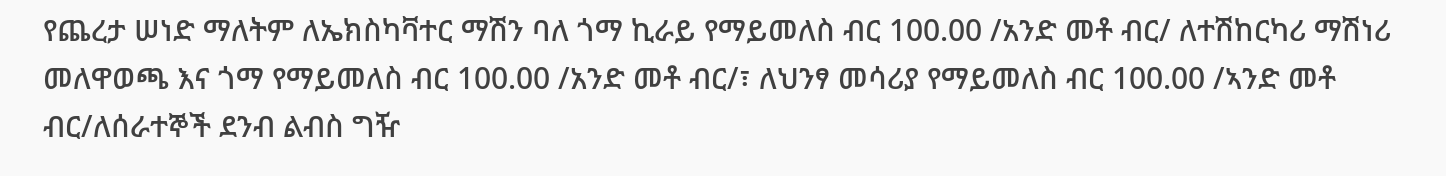የጨረታ ሠነድ ማለትም ለኤክስካቫተር ማሽን ባለ ጎማ ኪራይ የማይመለስ ብር 100.00 /አንድ መቶ ብር/ ለተሽከርካሪ ማሽነሪ መለዋወጫ እና ጎማ የማይመለስ ብር 100.00 /አንድ መቶ ብር/፣ ለህንፃ መሳሪያ የማይመለስ ብር 100.00 /ኣንድ መቶ ብር/ለሰራተኞች ደንብ ልብስ ግዥ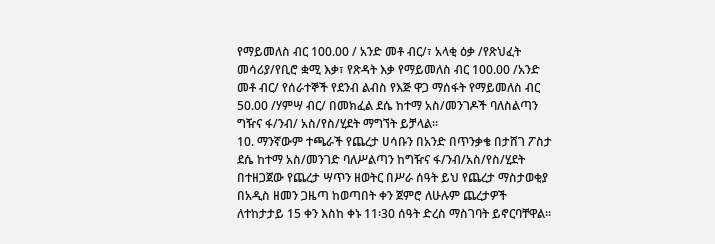የማይመለስ ብር 100.00 / አንድ መቶ ብር/፣ አላቂ ዕቃ /የጽህፈት መሳሪያ/የቢሮ ቋሚ እቃ፣ የጽዳት እቃ የማይመለስ ብር 100.00 /አንድ መቶ ብር/ የሰራተኞች የደንብ ልብስ የእጅ ዋጋ ማሰፋት የማይመለስ ብር 50.00 /ሃምሣ ብር/ በመክፈል ደሴ ከተማ አስ/መንገዶች ባለስልጣን ግዥና ፋ/ንብ/ አስ/የስ/ሂደት ማግኘት ይቻላል፡፡
10. ማንኛውም ተጫራች የጨረታ ሀሳቡን በአንድ በጥንቃቄ በታሸገ ፖስታ ደሴ ከተማ አስ/መንገድ ባለሥልጣን ከግዥና ፋ/ንብ/አስ/የስ/ሂደት በተዘጋጀው የጨረታ ሣጥን ዘወትር በሥራ ሰዓት ይህ የጨረታ ማስታወቂያ በአዲስ ዘመን ጋዜጣ ከወጣበት ቀን ጀምሮ ለሁሉም ጨረታዎች ለተከታታይ 15 ቀን እስከ ቀኑ 11፡30 ሰዓት ድረስ ማስገባት ይኖርባቸዋል፡፡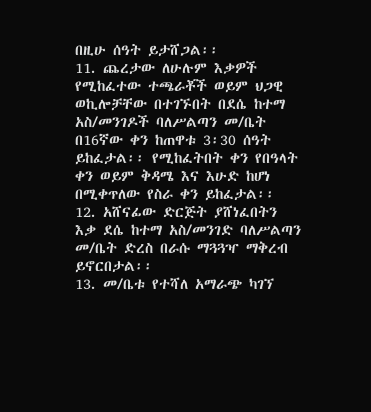በዚሁ ሰዓት ይታሸጋል፡፡
11. ጨረታው ለሁሉም እቃዎች የሚከፈተው ተጫራቾች ወይም ህጋዊ ወኪሎቻቸው በተገኙበት በደሴ ከተማ አስ/መንገዶች ባለሥልጣን መ/ቤት በ16ኛው ቀን ከጠዋቱ 3፡30 ሰዓት ይከፈታል፡፡ የሚከፈትበት ቀን የበዓላት ቀን ወይም ቅዳሜ እና እሁድ ከሆነ በሚቀጥለው የስራ ቀን ይከፈታል፡፡
12. አሸናፊው ድርጅት ያሸነፈበትን እቃ ደሴ ከተማ አስ/መንገድ ባለሥልጣን መ/ቤት ድረስ በራሱ ማጓጓዣ ማቅረብ ይኖርበታል፡፡
13. መ/ቤቱ የተሻለ አማራጭ ካገኘ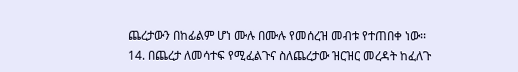ጨረታውን በከፊልም ሆነ ሙሉ በሙሉ የመሰረዝ መብቱ የተጠበቀ ነው፡፡
14. በጨረታ ለመሳተፍ የሚፈልጉና ስለጨረታው ዝርዝር መረዳት ከፈለጉ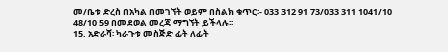መ/ቤቱ ድረስ በአካል በመገኘት ወይም በስልክ ቁጥር፡- 033 312 91 73/033 311 1041/10 48/10 59 በመደወል መረጃ ማግኘት ይችላሉ፡፡
15. አድራሻ፡ ካራጉቱ መስጅድ ፊት ለፊት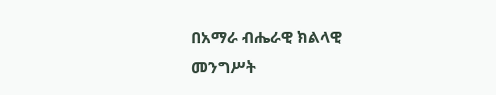በአማራ ብሔራዊ ክልላዊ መንግሥት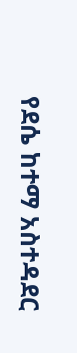የደሴ ከተማ አስተዳደር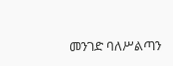መንገድ ባለሥልጣን